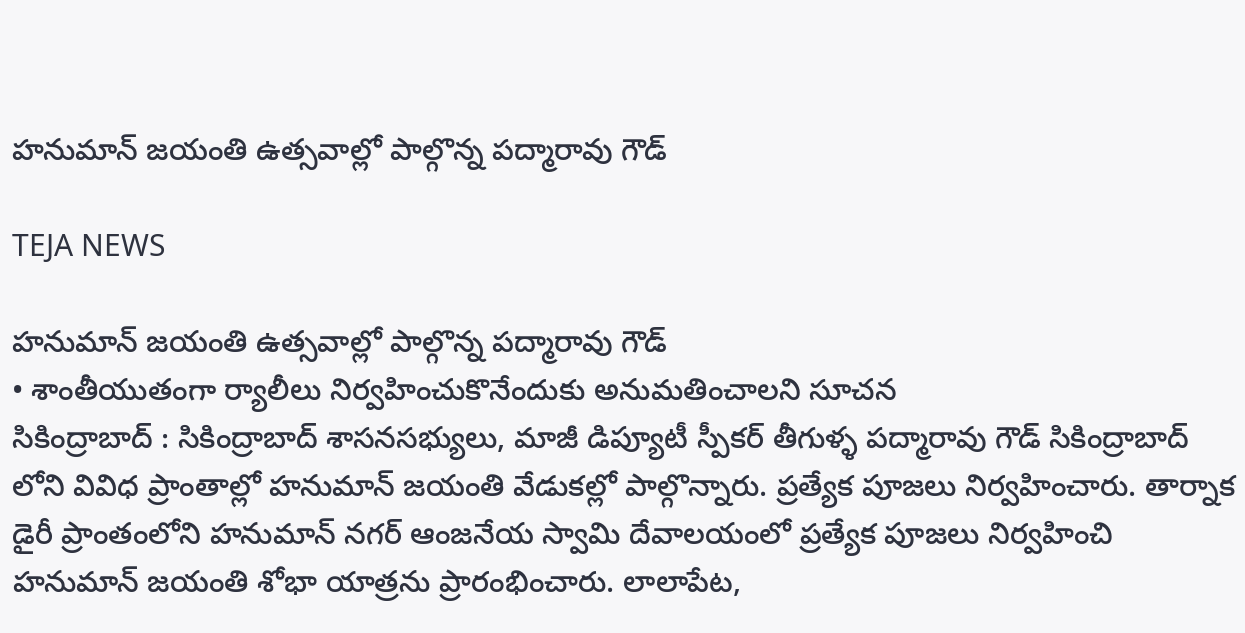హనుమాన్ జయంతి ఉత్సవాల్లో పాల్గొన్న పద్మారావు గౌడ్

TEJA NEWS

హనుమాన్ జయంతి ఉత్సవాల్లో పాల్గొన్న పద్మారావు గౌడ్
• శాంతీయుతంగా ర్యాలీలు నిర్వహించుకొనేందుకు అనుమతించాలని సూచన
సికింద్రాబాద్ : సికింద్రాబాద్ శాసనసభ్యులు, మాజీ డిప్యూటీ స్పీకర్ తీగుళ్ళ పద్మారావు గౌడ్ సికింద్రాబాద్ లోని వివిధ ప్రాంతాల్లో హనుమాన్ జయంతి వేడుకల్లో పాల్గొన్నారు. ప్రత్యేక పూజలు నిర్వహించారు. తార్నాక డైరీ ప్రాంతంలోని హనుమాన్ నగర్ ఆంజనేయ స్వామి దేవాలయంలో ప్రత్యేక పూజలు నిర్వహించి హనుమాన్ జయంతి శోభా యాత్రను ప్రారంభించారు. లాలాపేట,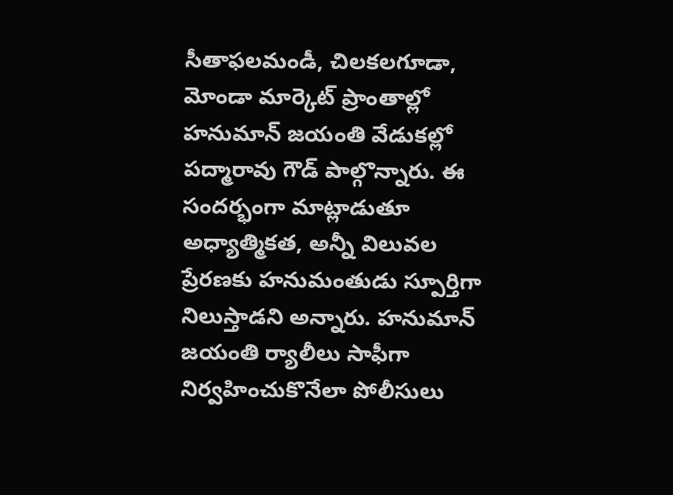సీతాఫలమండీ, చిలకలగూడా, మోండా మార్కెట్ ప్రాంతాల్లో హనుమాన్ జయంతి వేడుకల్లో పద్మారావు గౌడ్ పాల్గొన్నారు. ఈ సందర్భంగా మాట్లాడుతూ అధ్యాత్మికత, అన్నీ విలువల ప్రేరణకు హనుమంతుడు స్పూర్తిగా నిలుస్తాడని అన్నారు. హనుమాన్ జయంతి ర్యాలీలు సాఫీగా నిర్వహించుకొనేలా పోలీసులు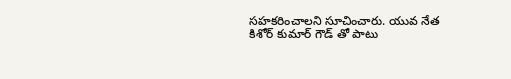సహకరించాలని సూచించారు. యువ నేత కిశోర్ కుమార్ గౌడ్ తో పాటు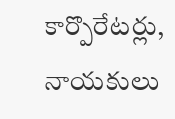కార్పొరేటర్లు, నాయకులు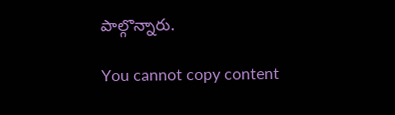పాల్గొన్నారు.

You cannot copy content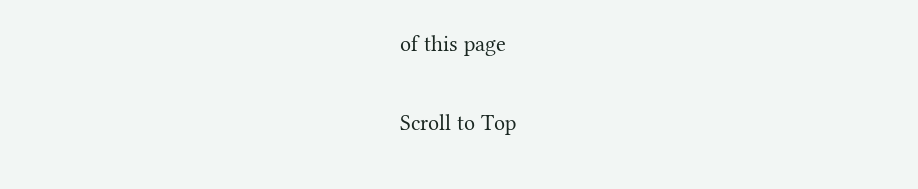of this page

Scroll to Top